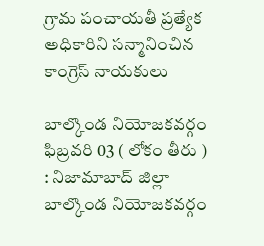గ్రామ పంచాయతీ ప్రత్యేక అధికారిని సన్మానించిన కాంగ్రెస్ నాయకులు

బాల్కొండ నియోజకవర్గం ఫిబ్రవరి 03 ( లోకం తీరు ) : నిజామాబాద్ జిల్లా బాల్కొండ నియోజకవర్గం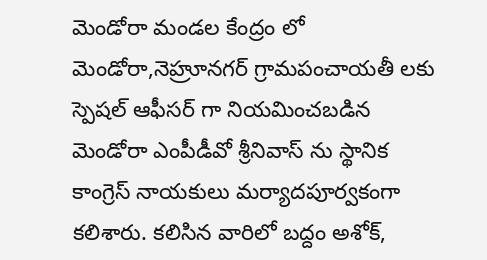మెండోరా మండల కేంద్రం లో మెండోరా,నెహ్రూనగర్ గ్రామపంచాయతీ లకు స్పెషల్ ఆఫీసర్ గా నియమించబడిన మెండోరా ఎంపీడీవో శ్రీనివాస్ ను స్థానిక కాంగ్రెస్ నాయకులు మర్యాదపూర్వకంగా కలిశారు. కలిసిన వారిలో బద్దం అశోక్,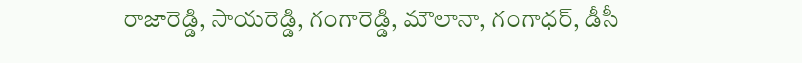రాజారెడ్డి, సాయరెడ్డి, గంగారెడ్డి, మౌలానా, గంగాధర్, డీసీ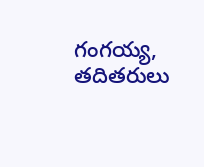గంగయ్య, తదితరులు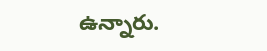ఉన్నారు.